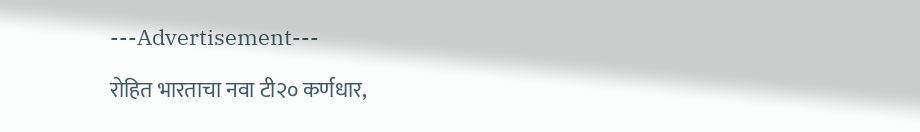---Advertisement---

रोहित भारताचा नवा टी२० कर्णधार,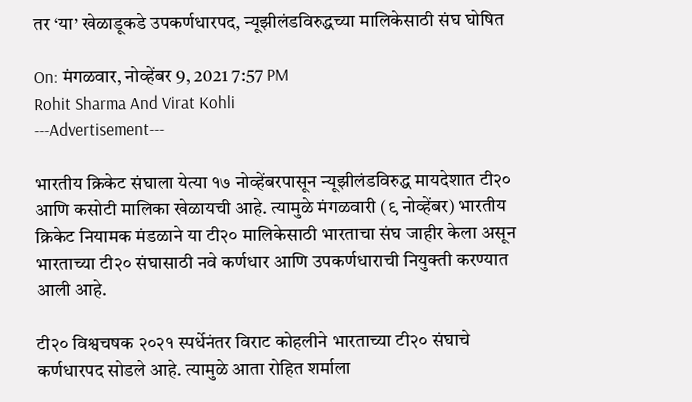तर ‘या’ खेळाडूकडे उपकर्णधारपद, न्यूझीलंडविरुद्धच्या मालिकेसाठी संघ घोषित

On: मंगळवार, नोव्हेंबर 9, 2021 7:57 PM
Rohit Sharma And Virat Kohli
---Advertisement---

भारतीय क्रिकेट संघाला येत्या १७ नोव्हेंबरपासून न्यूझीलंडविरुद्ध मायदेशात टी२० आणि कसोटी मालिका खेळायची आहे. त्यामुळे मंगळवारी (९ नोव्हेंबर) भारतीय क्रिकेट नियामक मंडळाने या टी२० मालिकेसाठी भारताचा संघ जाहीर केला असून भारताच्या टी२० संघासाठी नवे कर्णधार आणि उपकर्णधाराची नियुक्ती करण्यात आली आहे.

टी२० विश्वचषक २०२१ स्पर्धेनंतर विराट कोहलीने भारताच्या टी२० संघाचे कर्णधारपद सोडले आहे. त्यामुळे आता रोहित शर्माला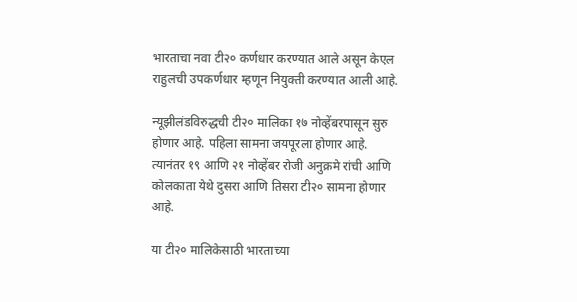भारताचा नवा टी२० कर्णधार करण्यात आले असून केएल राहुलची उपकर्णधार म्हणून नियुक्ती करण्यात आली आहे.

न्यूझीलंडविरुद्धची टी२० मालिका १७ नोव्हेंबरपासून सुरु होणार आहे. पहिला सामना जयपूरला होणार आहे. त्यानंतर १९ आणि २१ नोव्हेंबर रोजी अनुक्रमे रांची आणि कोलकाता येथे दुसरा आणि तिसरा टी२० सामना होणार आहे.

या टी२० मालिकेसाठी भारताच्या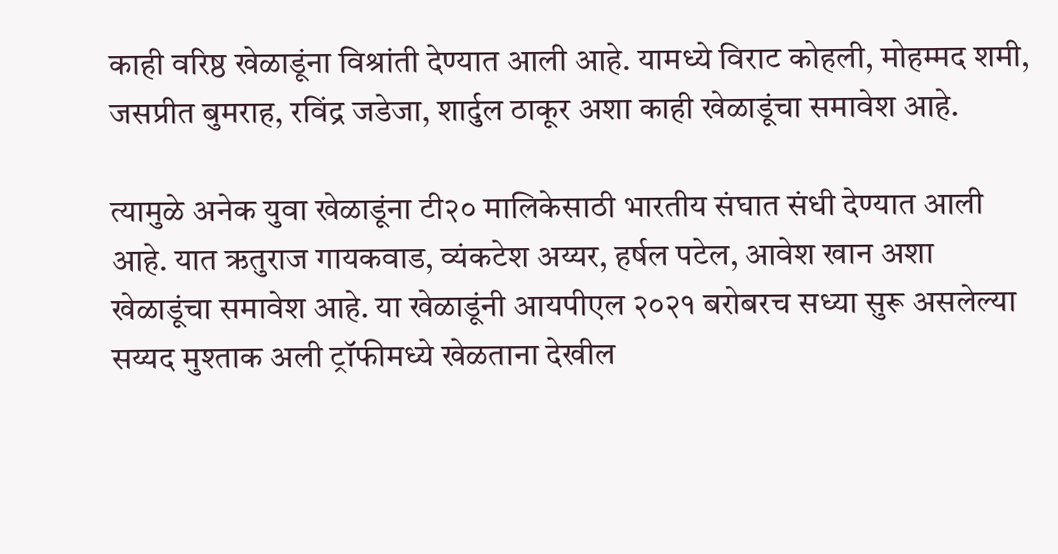काही वरिष्ठ खेळाडूंना विश्रांती देण्यात आली आहे. यामध्ये विराट कोहली, मोहम्मद शमी, जसप्रीत बुमराह, रविंद्र जडेजा, शार्दुल ठाकूर अशा काही खेळाडूंचा समावेश आहे.

त्यामुळे अनेक युवा खेळाडूंना टी२० मालिकेसाठी भारतीय संघात संधी देण्यात आली आहे. यात ऋतुराज गायकवाड, व्यंकटेश अय्यर, हर्षल पटेल, आवेश खान अशा खेळाडूंचा समावेश आहे. या खेळाडूंनी आयपीएल २०२१ बरोबरच सध्या सुरू असलेल्या सय्यद मुश्ताक अली ट्रॉफीमध्ये खेळताना देखील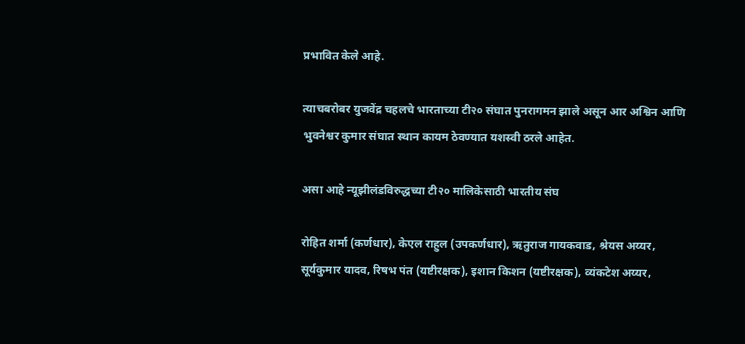प्रभावित केले आहे.

त्याचबरोबर युजवेंद्र चहलचे भारताच्या टी२० संघात पुनरागमन झाले असून आर अश्विन आणि भुवनेश्वर कुमार संघात स्थान कायम ठेवण्यात यशस्वी ठरले आहेत.

असा आहे न्यूझीलंडविरुद्धच्या टी२० मालिकेसाठी भारतीय संघ

रोहित शर्मा (कर्णधार), केएल राहुल (उपकर्णधार), ऋतुराज गायकवाड, श्रेयस अय्यर, सूर्यकुमार यादव, रिषभ पंत (यष्टीरक्षक), इशान किशन (यष्टीरक्षक), व्यंकटेश अय्यर,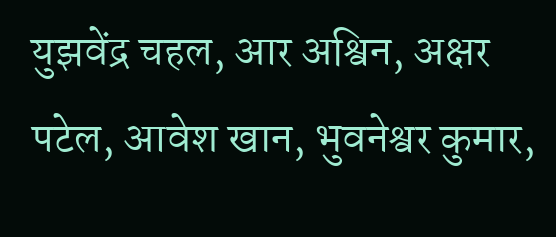युझवेंद्र चहल, आर अश्विन, अक्षर पटेल, आवेश खान, भुवनेश्वर कुमार,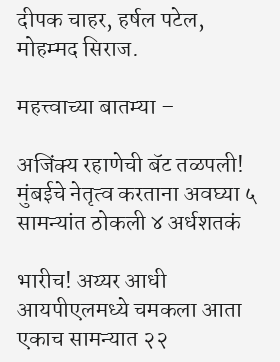दीपक चाहर, हर्षल पटेल, मोहम्मद सिराज.

महत्त्वाच्या बातम्या –

अजिंक्य रहाणेची बॅट तळपली! मुंबईचे नेतृत्व करताना अवघ्या ५ सामन्यांत ठोकली ४ अर्धशतकं

भारीच! अय्यर आधी आयपीएलमध्ये चमकला आता एकाच सामन्यात २२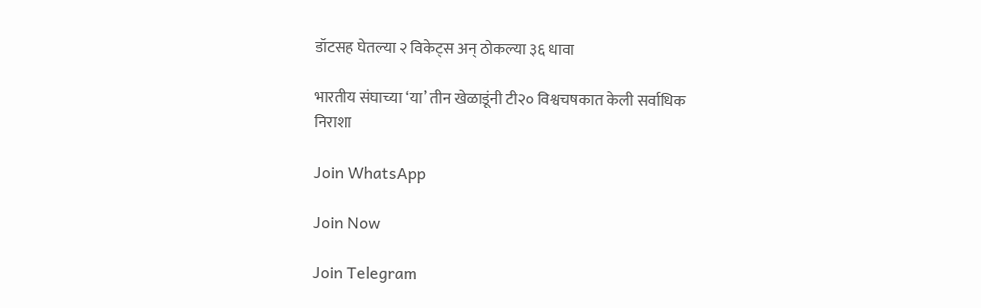डॉटसह घेतल्या २ विकेट्स अन् ठोकल्या ३६ धावा

भारतीय संघाच्या ‘या’ तीन खेळाडूंनी टी२० विश्वचषकात केली सर्वाधिक निराशा

Join WhatsApp

Join Now

Join Telegram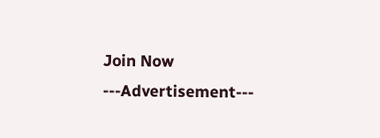Join Now
---Advertisement---